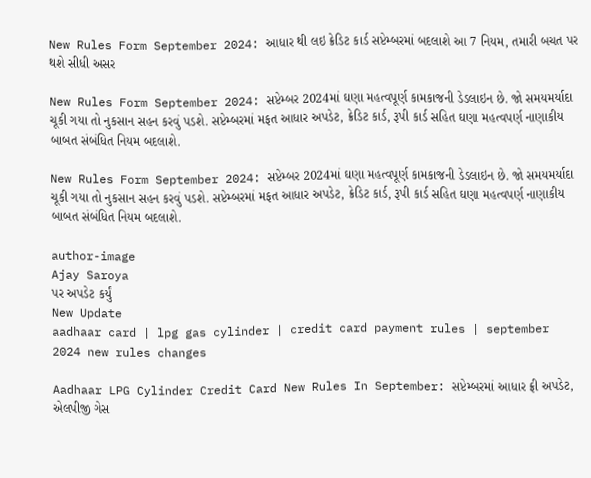New Rules Form September 2024: આધાર થી લઇ ક્રેડિટ કાર્ડ સપ્ટેમ્બરમાં બદલાશે આ 7 નિયમ, તમારી બચત પર થશે સીધી અસર

New Rules Form September 2024: સપ્ટેમ્બર 2024માં ઘણા મહત્વપૂર્ણ કામકાજની ડેડલાઇન છે. જો સમયમર્યાદા ચૂકી ગયા તો નુકસાન સહન કરવું પડશે. સપ્ટેમ્બરમાં મફત આધાર અપડેટ, ક્રેડિટ કાર્ડ, રૂપી કાર્ડ સહિત ઘણા મહત્વપર્ણ નાણાકીય બાબત સંબંધિત નિયમ બદલાશે.

New Rules Form September 2024: સપ્ટેમ્બર 2024માં ઘણા મહત્વપૂર્ણ કામકાજની ડેડલાઇન છે. જો સમયમર્યાદા ચૂકી ગયા તો નુકસાન સહન કરવું પડશે. સપ્ટેમ્બરમાં મફત આધાર અપડેટ, ક્રેડિટ કાર્ડ, રૂપી કાર્ડ સહિત ઘણા મહત્વપર્ણ નાણાકીય બાબત સંબંધિત નિયમ બદલાશે.

author-image
Ajay Saroya
પર અપડેટ કર્યું
New Update
aadhaar card | lpg gas cylinder | credit card payment rules | september 2024 new rules changes

Aadhaar LPG Cylinder Credit Card New Rules In September: સપ્ટેમ્બરમાં આધાર ફ્રી અપડેટ, એલપીજી ગેસ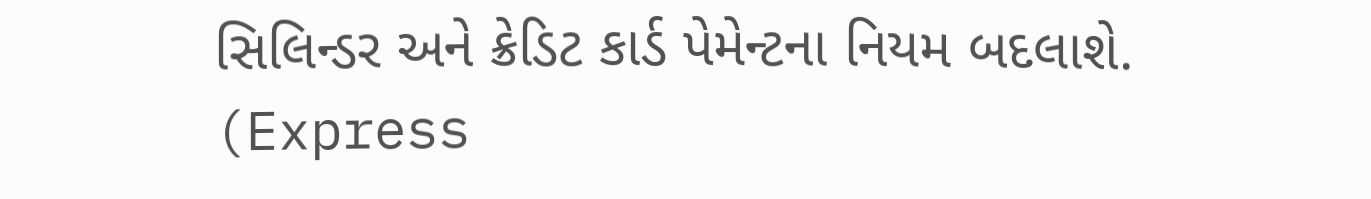સિલિન્ડર અને ક્રેડિટ કાર્ડ પેમેન્ટના નિયમ બદલાશે. (Express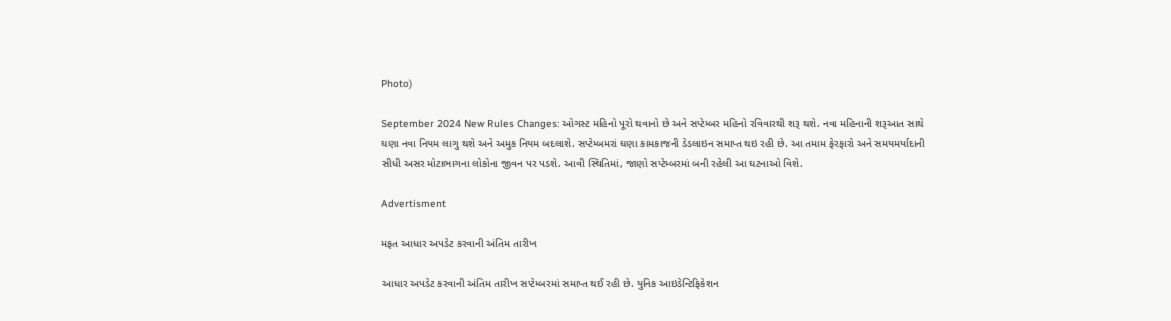Photo)

September 2024 New Rules Changes: ઓગસ્ટ મહિનો પૂરો થવાનો છે અને સપ્ટેમ્બર મહિનો રવિવારથી શરૂ થશે. નવા મહિનાની શરૂઆત સાથે ઘણા નવા નિયમ લાગુ થશે અને અમુક નિયમ બદલાશે. સપ્ટેમ્બમરાં ઘણા કામકાજની ડેડલાઇન સમાપ્ત થઇ રહી છે. આ તમામ ફેરફારો અને સમયમર્યાદાની સીધી અસર મોટાભાગના લોકોના જીવન પર પડશે. આવી સ્થિતિમાં, જાણો સપ્ટેમ્બરમાં બની રહેલી આ ઘટનાઓ વિશે.

Advertisment

મફત આધાર અપડેટ કરવાની અંતિમ તારીખ

આધાર અપડેટ કરવાની અંતિમ તારીખ સપ્ટેમ્બરમાં સમાપ્ત થઈ રહી છે. યુનિક આઇડેન્ટિફિકેશન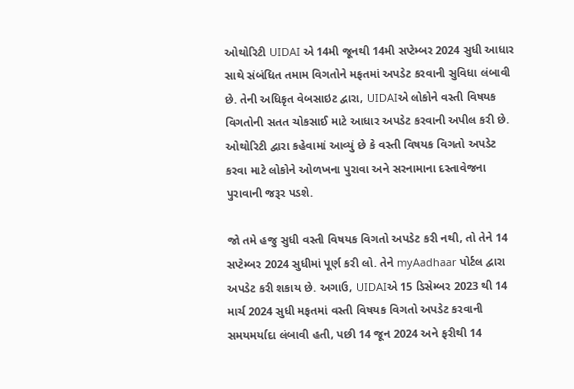ઓથોરિટી UIDAI એ 14મી જૂનથી 14મી સપ્ટેમ્બર 2024 સુધી આધાર સાથે સંબંધિત તમામ વિગતોને મફતમાં અપડેટ કરવાની સુવિધા લંબાવી છે. તેની અધિકૃત વેબસાઇટ દ્વારા, UIDAIએ લોકોને વસ્તી વિષયક વિગતોની સતત ચોકસાઈ માટે આધાર અપડેટ કરવાની અપીલ કરી છે. ઓથોરિટી દ્વારા કહેવામાં આવ્યું છે કે વસ્તી વિષયક વિગતો અપડેટ કરવા માટે લોકોને ઓળખના પુરાવા અને સરનામાના દસ્તાવેજના પુરાવાની જરૂર પડશે.

જો તમે હજુ સુધી વસ્તી વિષયક વિગતો અપડેટ કરી નથી, તો તેને 14 સપ્ટેમ્બર 2024 સુધીમાં પૂર્ણ કરી લો. તેને myAadhaar પોર્ટલ દ્વારા અપડેટ કરી શકાય છે. અગાઉ, UIDAIએ 15 ડિસેમ્બર 2023 થી 14 માર્ચ 2024 સુધી મફતમાં વસ્તી વિષયક વિગતો અપડેટ કરવાની સમયમર્યાદા લંબાવી હતી, પછી 14 જૂન 2024 અને ફરીથી 14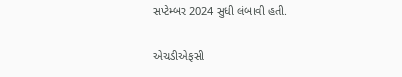સપ્ટેમ્બર 2024 સુધી લંબાવી હતી.

એચડીએફસી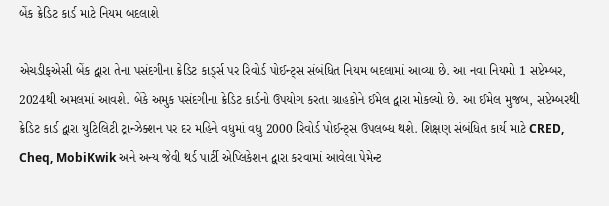બેંક ક્રેડિટ કાર્ડ માટે નિયમ બદલાશે

એચડીફએસી બેંક દ્વારા તેના પસંદગીના ક્રેડિટ કાર્ડ્સ પર રિવોર્ડ પોઈન્ટ્સ સંબંધિત નિયમ બદલામાં આવ્યા છે. આ નવા નિયમો 1 સપ્ટેમ્બર, 2024થી અમલમાં આવશે. બેંકે અમુક પસંદગીના ક્રેડિટ કાર્ડનો ઉપયોગ કરતા ગ્રાહકોને ઈમેલ દ્વારા મોકલ્યો છે. આ ઈમેલ મુજબ, સપ્ટેમ્બરથી ક્રેડિટ કાર્ડ દ્વારા યુટિલિટી ટ્રાન્ઝેક્શન પર દર મહિને વધુમાં વધુ 2000 રિવોર્ડ પોઈન્ટ્સ ઉપલબ્ધ થશે. શિક્ષણ સંબંધિત કાર્ય માટે CRED, Cheq, MobiKwik અને અન્ય જેવી થર્ડ પાર્ટી એપ્લિકેશન દ્વારા કરવામાં આવેલા પેમેન્ટ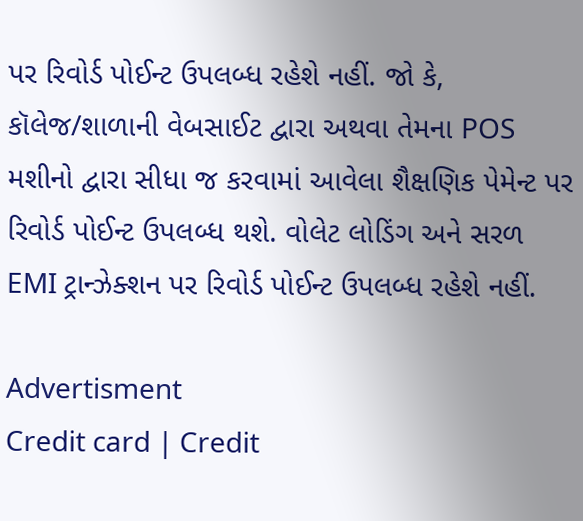પર રિવોર્ડ પોઈન્ટ ઉપલબ્ધ રહેશે નહીં. જો કે, કૉલેજ/શાળાની વેબસાઈટ દ્વારા અથવા તેમના POS મશીનો દ્વારા સીધા જ કરવામાં આવેલા શૈક્ષણિક પેમેન્ટ પર રિવોર્ડ પોઈન્ટ ઉપલબ્ધ થશે. વોલેટ લોડિંગ અને સરળ EMI ટ્રાન્ઝેક્શન પર રિવોર્ડ પોઈન્ટ ઉપલબ્ધ રહેશે નહીં.

Advertisment
Credit card | Credit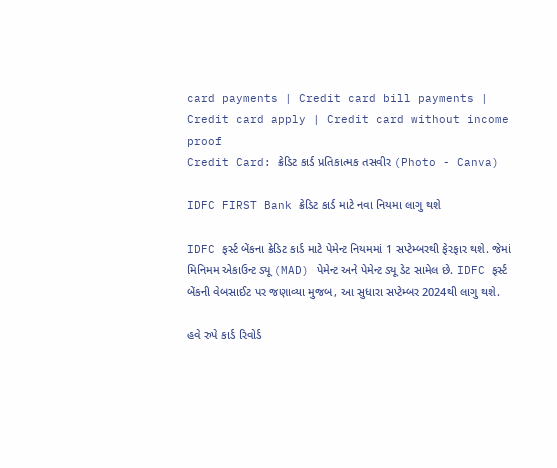card payments | Credit card bill payments | Credit card apply | Credit card without income proof
Credit Card: ક્રેડિટ કાર્ડ પ્રતિકાત્મક તસવીર (Photo - Canva)

IDFC FIRST Bank ક્રેડિટ કાર્ડ માટે નવા નિયમા લાગુ થશે

IDFC ફર્સ્ટ બેંકના ક્રેડિટ કાર્ડ માટે પેમેન્ટ નિયમમાં 1 સપ્ટેમ્બરથી ફેરફાર થશે. જેમાં મિનિમમ એકાઉન્ટ ડ્યૂ (MAD) પેમેન્ટ અને પેમેન્ટ ડ્યૂ ડેટ સામેલ છે. IDFC ફર્સ્ટ બેંકની વેબસાઈટ પર જણાવ્યા મુજબ, આ સુધારા સપ્ટેમ્બર 2024થી લાગુ થશે.

હવે રુપે કાર્ડ રિવોર્ડ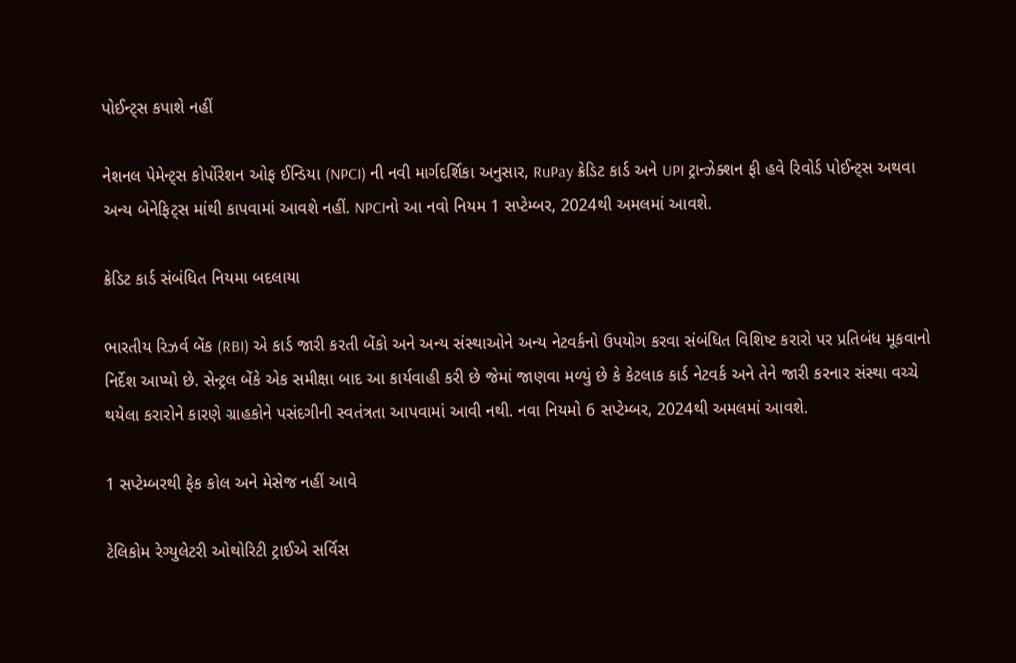પોઈન્ટ્સ કપાશે નહીં

નેશનલ પેમેન્ટ્સ કોર્પોરેશન ઓફ ઈન્ડિયા (NPCI) ની નવી માર્ગદર્શિકા અનુસાર, RuPay ક્રેડિટ કાર્ડ અને UPI ટ્રાન્ઝેક્શન ફી હવે રિવોર્ડ પોઈન્ટ્સ અથવા અન્ય બેનેફિટ્સ માંથી કાપવામાં આવશે નહીં. NPCIનો આ નવો નિયમ 1 સપ્ટેમ્બર, 2024થી અમલમાં આવશે.

ક્રેડિટ કાર્ડ સંબંધિત નિયમા બદલાયા

ભારતીય રિઝર્વ બેંક (RBI) એ કાર્ડ જારી કરતી બેંકો અને અન્ય સંસ્થાઓને અન્ય નેટવર્કનો ઉપયોગ કરવા સંબંધિત વિશિષ્ટ કરારો પર પ્રતિબંધ મૂકવાનો નિર્દેશ આપ્યો છે. સેન્ટ્રલ બેંકે એક સમીક્ષા બાદ આ કાર્યવાહી કરી છે જેમાં જાણવા મળ્યું છે કે કેટલાક કાર્ડ નેટવર્ક અને તેને જારી કરનાર સંસ્થા વચ્ચે થયેલા કરારોને કારણે ગ્રાહકોને પસંદગીની સ્વતંત્રતા આપવામાં આવી નથી. નવા નિયમો 6 સપ્ટેમ્બર, 2024થી અમલમાં આવશે.

1 સપ્ટેમ્બરથી ફેક કોલ અને મેસેજ નહીં આવે

ટેલિકોમ રેગ્યુલેટરી ઓથોરિટી ટ્રાઈએ સર્વિસ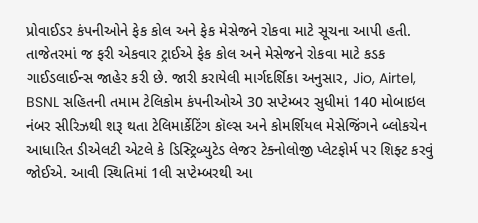પ્રોવાઈડર કંપનીઓને ફેક કોલ અને ફેક મેસેજને રોકવા માટે સૂચના આપી હતી. તાજેતરમાં જ ફરી એકવાર ટ્રાઈએ ફેક કોલ અને મેસેજને રોકવા માટે કડક ગાઈડલાઈન્સ જાહેર કરી છે. જારી કરાયેલી માર્ગદર્શિકા અનુસાર, Jio, Airtel, BSNL સહિતની તમામ ટેલિકોમ કંપનીઓએ 30 સપ્ટેમ્બર સુધીમાં 140 મોબાઇલ નંબર સીરિઝથી શરૂ થતા ટેલિમાર્કેટિંગ કૉલ્સ અને કોમર્શિયલ મેસેજિંગને બ્લોકચેન આધારિત ડીએલટી એટલે કે ડિસ્ટ્રિબ્યુટેડ લેજર ટેક્નોલોજી પ્લેટફોર્મ પર શિફ્ટ કરવું જોઈએ. આવી સ્થિતિમાં 1લી સપ્ટેમ્બરથી આ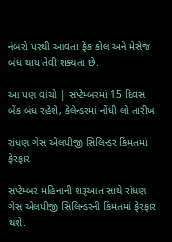નંબરો પરથી આવતા ફેક કોલ અને મેસેજ બંધ થાય તેવી શક્યતા છે.

આ પણ વાંચો | સપ્ટેમ્બરમાં 15 દિવસ બેંક બંધ રહેશે, કેલેન્ડરમાં નોંધી લો તારીખ

રાંધણ ગેસ એલપીજી સિલિન્ડર કિંમતમાં ફેરફાર

સપ્ટેમ્બર મહિનાની શરૂઆત સાથે રાંધણ ગેસ એલપીજી સિલિન્ડરની કિંમતમાં ફેરફાર થશે.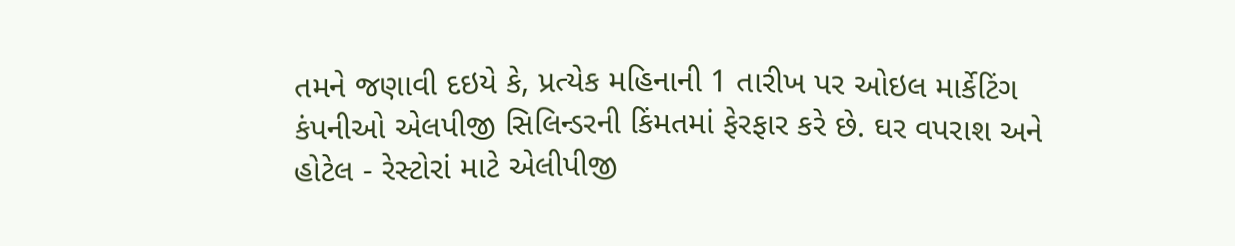તમને જણાવી દઇયે કે, પ્રત્યેક મહિનાની 1 તારીખ પર ઓઇલ માર્કેટિંગ કંપનીઓ એલપીજી સિલિન્ડરની કિંમતમાં ફેરફાર કરે છે. ઘર વપરાશ અને હોટેલ - રેસ્ટોરાં માટે એલીપીજી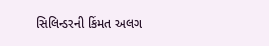સિલિન્ડરની કિંમત અલગ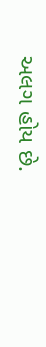અલગ હોય છે.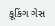કૂકિંગ ગેસ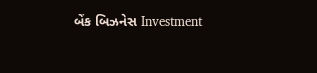બેંક બિઝનેસ Investment